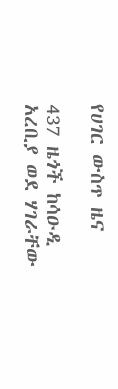የሀገር ውስጥ ዜና

437 ዜጎች ከሳዑዲ አረቢያ ወደ ሃገራቸው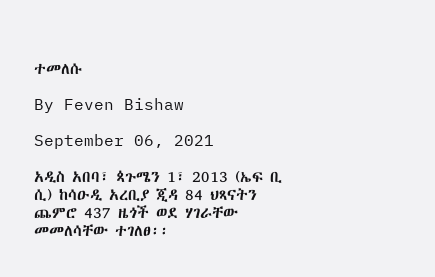ተመለሱ

By Feven Bishaw

September 06, 2021

አዲስ አበባ፣ ጳጉሜን 1፣ 2013 (ኤፍ ቢ ሲ) ከሳዑዲ አረቢያ ጂዳ 84 ህጻናትን ጨምሮ 437 ዜጎች ወደ ሃገራቸው መመለሳቸው ተገለፀ፡፡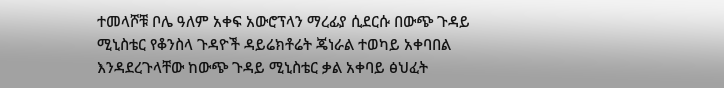ተመላሾቹ ቦሌ ዓለም አቀፍ አውሮፕላን ማረፊያ ሲደርሱ በውጭ ጉዳይ ሚኒስቴር የቆንስላ ጉዳዮች ዳይሬክቶሬት ጄነራል ተወካይ አቀባበል እንዳደረጉላቸው ከውጭ ጉዳይ ሚኒስቴር ቃል አቀባይ ፅህፈት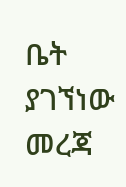ቤት ያገኘነው መረጃ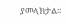ያመላክታል፡፡